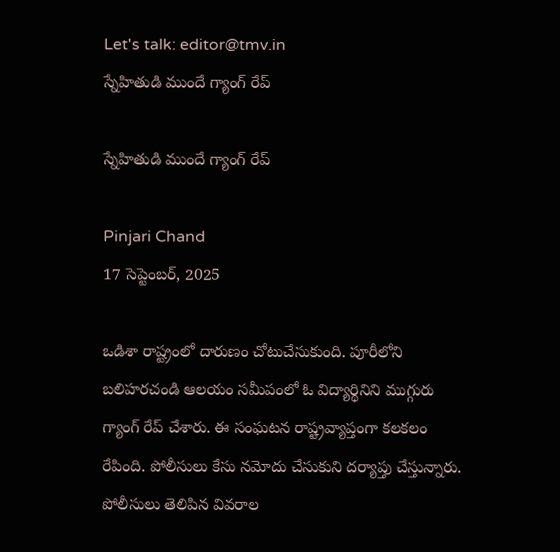Let's talk: editor@tmv.in
స్నేహితుడి ముందే గ్యాంగ్ రేప్

స్నేహితుడి ముందే గ్యాంగ్ రేప్

Pinjari Chand
17 సెప్టెంబర్, 2025

ఒడిశా రాష్ట్రంలో దారుణం చోటుచేసుకుంది. పూరీలోని బలిహరచండి ఆలయం సమీపంలో ఓ విద్యార్థినిని ముగ్గురు గ్యాంగ్ రేప్ చేశారు. ఈ సంఘటన రాష్ట్రవ్యాప్తంగా కలకలం రేపింది. పోలీసులు కేసు నమోదు చేసుకుని దర్యాప్తు చేస్తున్నారు. పోలీసులు తెలిపిన వివరాల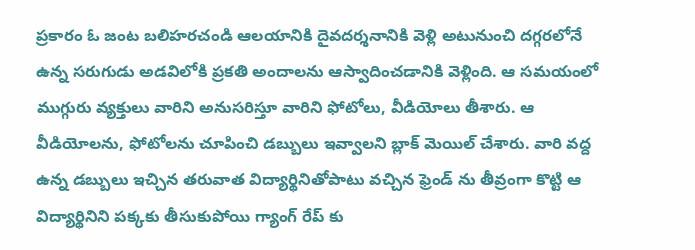ప్రకారం ఓ జంట బలిహరచండి ఆలయానికి దైవదర్శనానికి వెళ్లి అటునుంచి దగ్గరలోనే ఉన్న సరుగుడు అడవిలోకి ప్రకతి అందాలను ఆస్వాదించడానికి వెళ్లింది. ఆ సమయంలో ముగ్గురు వ్యక్తులు వారిని అనుసరిస్తూ వారిని ఫోటోలు, వీడియోలు తీశారు. ఆ వీడియోలను, ఫోటోలను చూపించి డబ్బులు ఇవ్వాలని బ్లాక్ మెయిల్ చేశారు. వారి వద్ద ఉన్న డబ్బులు ఇచ్చిన తరువాత విద్యార్థినితోపాటు వచ్చిన ఫ్రెండ్ ను తీవ్రంగా కొట్టి ఆ విద్యార్థినిని పక్కకు తీసుకుపోయి గ్యాంగ్ రేప్ కు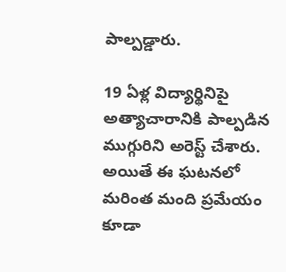పాల్పడ్డారు.

19 ఏళ్ల విద్యార్థినిపై అత్యాచారానికి పాల్పడిన ముగ్గురిని అరెస్ట్ చేశారు. అయితే ఈ ఘటనలో మరింత మంది ప్రమేయం కూడా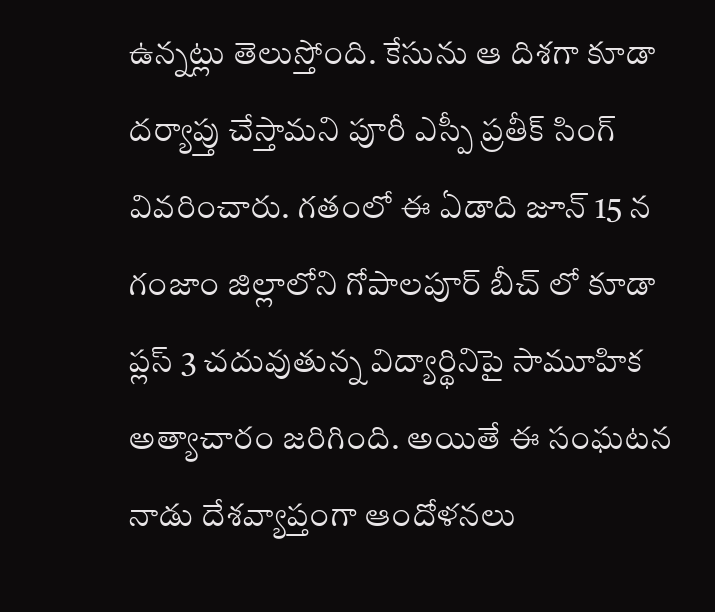ఉన్నట్లు తెలుస్తోంది. కేసును ఆ దిశగా కూడా దర్యాప్తు చేస్తామని పూరీ ఎస్పీ ప్రతీక్ సింగ్ వివరించారు. గతంలో ఈ ఏడాది జూన్ 15 న గంజాం జిల్లాలోని గోపాలపూర్ బీచ్ లో కూడా ప్లస్ 3 చదువుతున్న విద్యార్థినిపై సామూహిక అత్యాచారం జరిగింది. అయితే ఈ సంఘటన నాడు దేశవ్యాప్తంగా ఆందోళనలు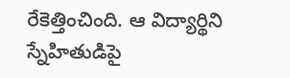రేకెత్తించింది. ఆ విద్యార్థిని స్నేహితుడిపై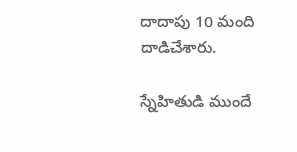దాదాపు 10 మంది దాడిచేశారు.

స్నేహితుడి ముందే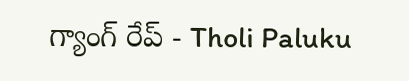గ్యాంగ్ రేప్ - Tholi Paluku